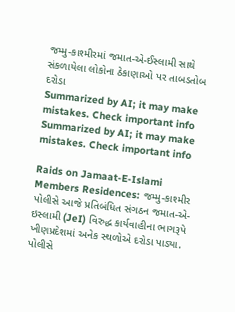જમ્મુ-કાશ્મીરમાં જમાત-એ-ઈસ્લામી સાથે સંકળાયેલા લોકોના ઠેકાણાઓ પર તાબડતોબ દરોડા
Summarized by AI; it may make mistakes. Check important info
Summarized by AI; it may make mistakes. Check important info

Raids on Jamaat-E-Islami Members Residences: જમ્મુ-કાશ્મીર પોલીસે આજે પ્રતિબંધિત સંગઠન જમાત-એ-ઇસ્લામી (JeI) વિરુદ્ધ કાર્યવાહીના ભાગરૂપે ખીણપ્રદેશમાં અનેક સ્થળોએ દરોડા પાડ્યા. પોલીસે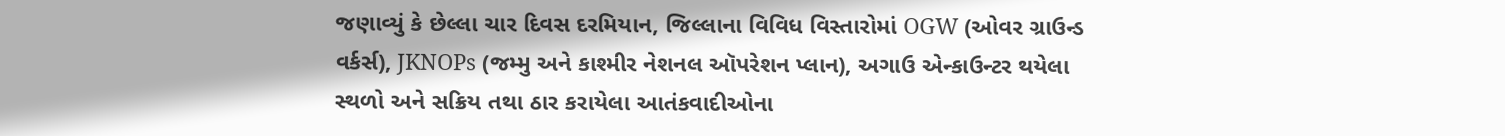જણાવ્યું કે છેલ્લા ચાર દિવસ દરમિયાન, જિલ્લાના વિવિધ વિસ્તારોમાં OGW (ઓવર ગ્રાઉન્ડ વર્કર્સ), JKNOPs (જમ્મુ અને કાશ્મીર નેશનલ ઑપરેશન પ્લાન), અગાઉ એન્કાઉન્ટર થયેલા સ્થળો અને સક્રિય તથા ઠાર કરાયેલા આતંકવાદીઓના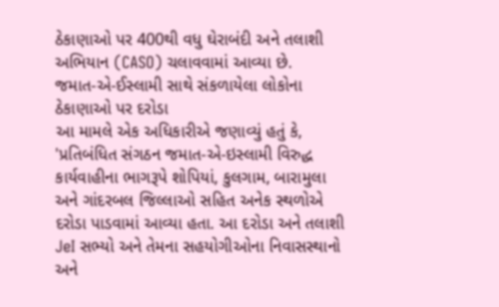ઠેકાણાઓ પર 400થી વધુ ઘેરાબંદી અને તલાશી અભિયાન (CASO) ચલાવવામાં આવ્યા છે.
જમાત-એ-ઈસ્લામી સાથે સંકળાયેલા લોકોના ઠેકાણાઓ પર દરોડા
આ મામલે એક અધિકારીએ જણાવ્યું હતું કે, 'પ્રતિબંધિત સંગઠન જમાત-એ-ઇસ્લામી વિરુદ્ધ કાર્યવાહીના ભાગરૂપે શોપિયાં, કુલગામ, બારામુલા અને ગાંદરબલ જિલ્લાઓ સહિત અનેક સ્થળોએ દરોડા પાડવામાં આવ્યા હતા. આ દરોડા અને તલાશી JeI સભ્યો અને તેમના સહયોગીઓના નિવાસસ્થાનો અને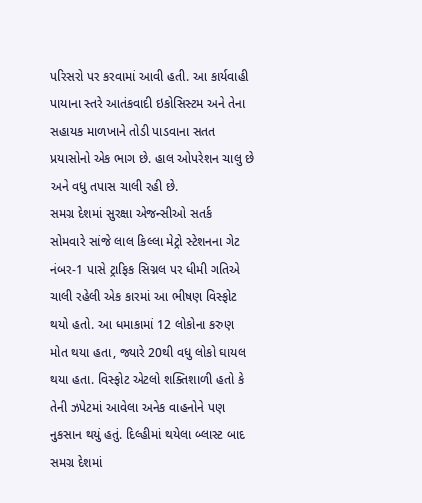પરિસરો પર કરવામાં આવી હતી. આ કાર્યવાહી પાયાના સ્તરે આતંકવાદી ઇકોસિસ્ટમ અને તેના સહાયક માળખાને તોડી પાડવાના સતત પ્રયાસોનો એક ભાગ છે. હાલ ઓપરેશન ચાલુ છે અને વધુ તપાસ ચાલી રહી છે.
સમગ્ર દેશમાં સુરક્ષા એજન્સીઓ સતર્ક
સોમવારે સાંજે લાલ કિલ્લા મેટ્રો સ્ટેશનના ગેટ નંબર-1 પાસે ટ્રાફિક સિગ્નલ પર ધીમી ગતિએ ચાલી રહેલી એક કારમાં આ ભીષણ વિસ્ફોટ થયો હતો. આ ધમાકામાં 12 લોકોના કરુણ મોત થયા હતા, જ્યારે 20થી વધુ લોકો ઘાયલ થયા હતા. વિસ્ફોટ એટલો શક્તિશાળી હતો કે તેની ઝપેટમાં આવેલા અનેક વાહનોને પણ નુકસાન થયું હતું. દિલ્હીમાં થયેલા બ્લાસ્ટ બાદ સમગ્ર દેશમાં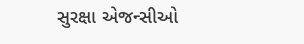સુરક્ષા એજન્સીઓ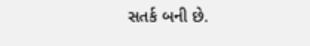સતર્ક બની છે.